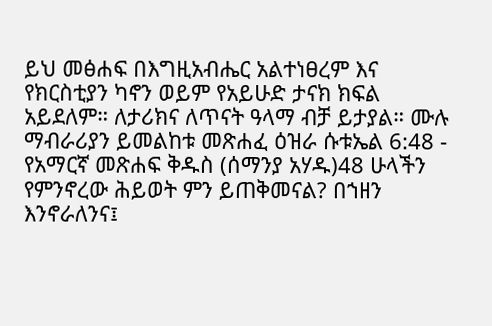ይህ መፅሐፍ በእግዚአብሔር አልተነፀረም እና የክርስቲያን ካኖን ወይም የአይሁድ ታናክ ክፍል አይደለም። ለታሪክና ለጥናት ዓላማ ብቻ ይታያል። ሙሉ ማብራሪያን ይመልከቱ መጽሐፈ ዕዝራ ሱቱኤል 6:48 - የአማርኛ መጽሐፍ ቅዱስ (ሰማንያ አሃዱ)48 ሁላችን የምንኖረው ሕይወት ምን ይጠቅመናል? በኀዘን እንኖራለንና፤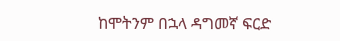ከሞትንም በኋላ ዳግመኛ ፍርድ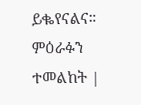ይቈየናልና። ምዕራፉን ተመልከት |